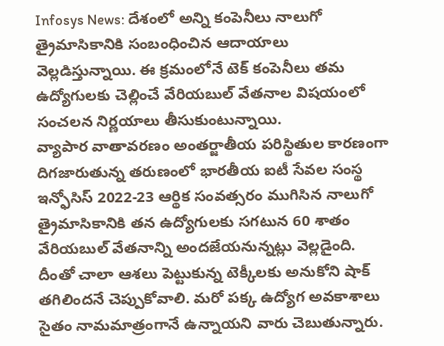Infosys News: దేశంలో అన్ని కంపెనీలు నాలుగో త్రైమాసికానికి సంబంధించిన ఆదాయాలు వెల్లడిస్తున్నాయి. ఈ క్రమంలోనే టెక్ కంపెనీలు తమ ఉద్యోగులకు చెల్లించే వేరియబుల్ వేతనాల విషయంలో సంచలన నిర్ణయాలు తీసుకుంటున్నాయి.
వ్యాపార వాతావరణం అంతర్జాతీయ పరిస్థితుల కారణంగా దిగజారుతున్న తరుణంలో భారతీయ ఐటీ సేవల సంస్థ ఇన్ఫోసిస్ 2022-23 ఆర్థిక సంవత్సరం ముగిసిన నాలుగో త్రైమాసికానికి తన ఉద్యోగులకు సగటున 60 శాతం వేరియబుల్ వేతనాన్ని అందజేయనున్నట్లు వెల్లడైంది. దీంతో చాలా ఆశలు పెట్టుకున్న టెక్కీలకు అనుకోని షాక్ తగిలిందనే చెప్పుకోవాలి. మరో పక్క ఉద్యోగ అవకాశాలు సైతం నామమాత్రంగానే ఉన్నాయని వారు చెబుతున్నారు.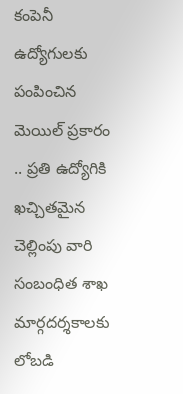కంపెనీ ఉద్యోగులకు పంపించిన మెయిల్ ప్రకారం .. ప్రతి ఉద్యోగికి ఖచ్చితమైన చెల్లింపు వారి సంబంధిత శాఖ మార్గదర్శకాలకు లోబడి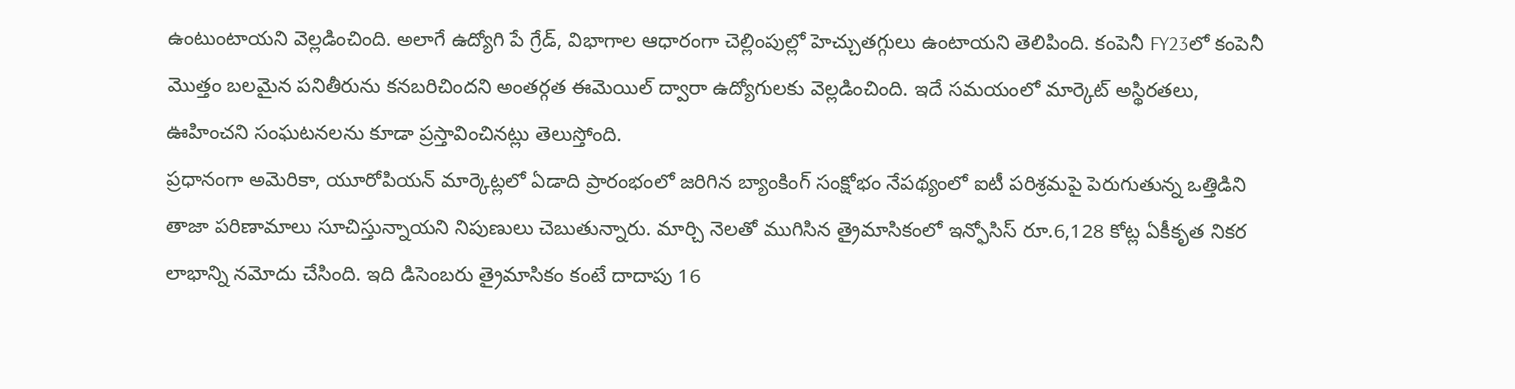ఉంటుంటాయని వెల్లడించింది. అలాగే ఉద్యోగి పే గ్రేడ్, విభాగాల ఆధారంగా చెల్లింపుల్లో హెచ్చుతగ్గులు ఉంటాయని తెలిపింది. కంపెనీ FY23లో కంపెనీ మొత్తం బలమైన పనితీరును కనబరిచిందని అంతర్గత ఈమెయిల్ ద్వారా ఉద్యోగులకు వెల్లడించింది. ఇదే సమయంలో మార్కెట్ అస్థిరతలు, ఊహించని సంఘటనలను కూడా ప్రస్తావించినట్లు తెలుస్తోంది.
ప్రధానంగా అమెరికా, యూరోపియన్ మార్కెట్లలో ఏడాది ప్రారంభంలో జరిగిన బ్యాంకింగ్ సంక్షోభం నేపథ్యంలో ఐటీ పరిశ్రమపై పెరుగుతున్న ఒత్తిడిని తాజా పరిణామాలు సూచిస్తున్నాయని నిపుణులు చెబుతున్నారు. మార్చి నెలతో ముగిసిన త్రైమాసికంలో ఇన్ఫోసిస్ రూ.6,128 కోట్ల ఏకీకృత నికర లాభాన్ని నమోదు చేసింది. ఇది డిసెంబరు త్రైమాసికం కంటే దాదాపు 16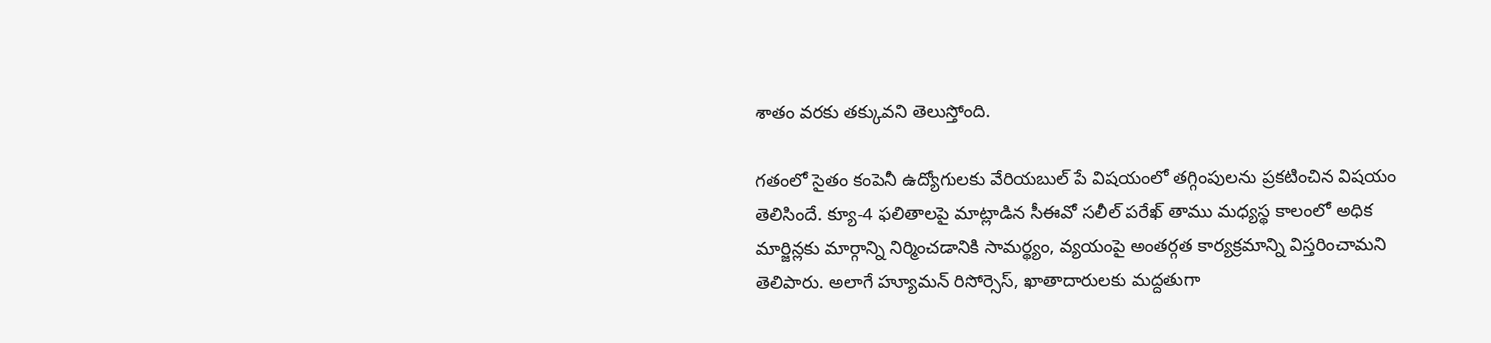శాతం వరకు తక్కువని తెలుస్తోంది.

గతంలో సైతం కంపెనీ ఉద్యోగులకు వేరియబుల్ పే విషయంలో తగ్గింపులను ప్రకటించిన విషయం తెలిసిందే. క్యూ-4 ఫలితాలపై మాట్లాడిన సీఈవో సలీల్ పరేఖ్ తాము మధ్యస్థ కాలంలో అధిక మార్జిన్లకు మార్గాన్ని నిర్మించడానికి సామర్థ్యం, వ్యయంపై అంతర్గత కార్యక్రమాన్ని విస్తరించామని తెలిపారు. అలాగే హ్యూమన్ రిసోర్సెస్, ఖాతాదారులకు మద్దతుగా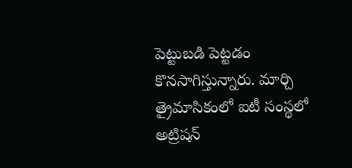పెట్టుబడి పెట్టడం కొనసాగిస్తున్నారు. మార్చి త్రైమాసికంలో ఐటీ సంస్థలో అట్రిషన్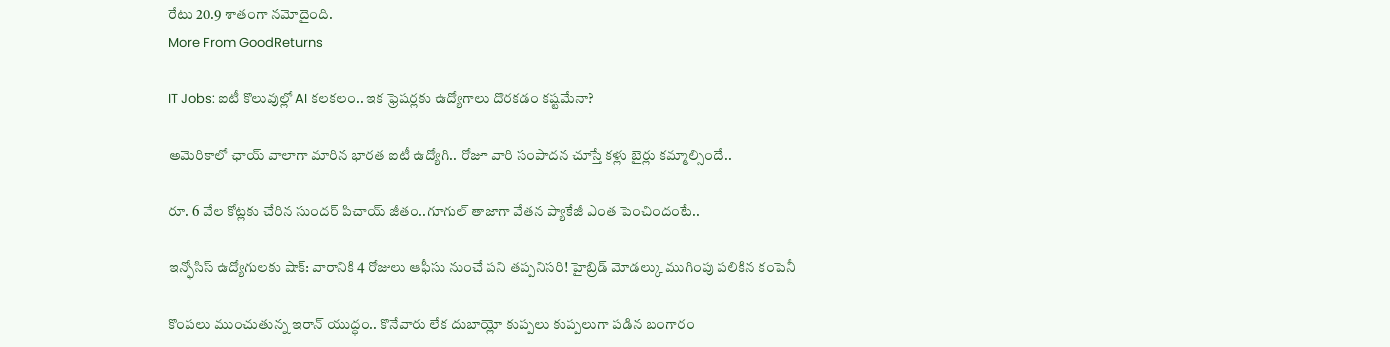రేటు 20.9 శాతంగా నమోదైంది.
More From GoodReturns

IT Jobs: ఐటీ కొలువుల్లో AI కలకలం.. ఇక ఫ్రెషర్లకు ఉద్యోగాలు దొరకడం కష్టమేనా?

అమెరికాలో ఛాయ్ వాలాగా మారిన భారత ఐటీ ఉద్యోగి.. రోజూ వారి సంపాదన చూస్తే కళ్లు బైర్లు కమ్మాల్సిందే..

రూ. 6 వేల కోట్లకు చేరిన సుందర్ పిచాయ్ జీతం..గూగుల్ తాజాగా వేతన ప్యాకేజీ ఎంత పెంచిందంటే..

ఇన్ఫోసిస్ ఉద్యోగులకు షాక్: వారానికి 4 రోజులు ఆఫీసు నుంచే పని తప్పనిసరి! హైబ్రిడ్ మోడల్కు ముగింపు పలికిన కంపెనీ

కొంపలు ముంచుతున్న ఇరాన్ యుద్ధం.. కొనేవారు లేక దుబాయ్లో కుప్పలు కుప్పలుగా పడిన బంగారం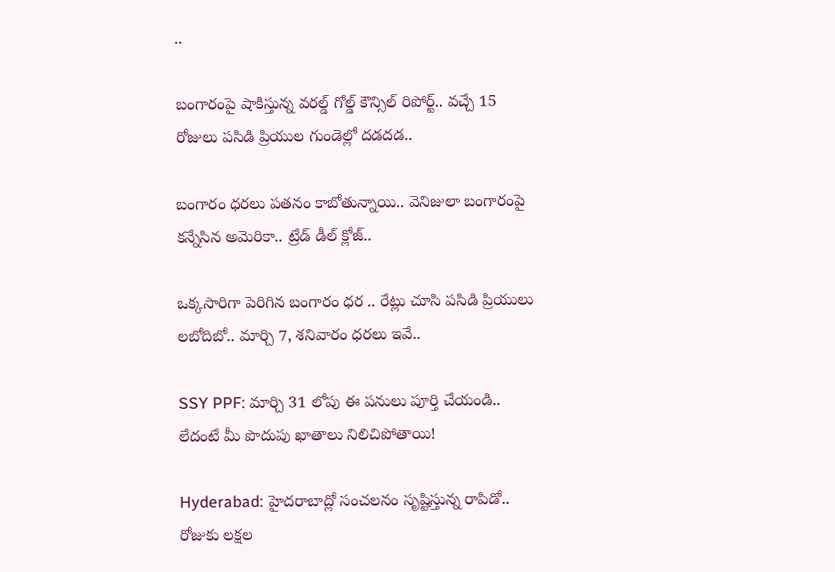..

బంగారంపై షాకిస్తున్న వరల్డ్ గోల్డ్ కౌన్సిల్ రిపోర్ట్.. వచ్చే 15 రోజులు పసిడి ప్రియుల గుండెల్లో దడదడ..

బంగారం ధరలు పతనం కాబోతున్నాయి.. వెనిజులా బంగారంపై కన్నేసిన అమెరికా.. ట్రేడ్ డీల్ క్లోజ్..

ఒక్కసారిగా పెరిగిన బంగారం ధర .. రేట్లు చూసి పసిడి ప్రియులు లబోదిబో.. మార్చి 7, శనివారం ధరలు ఇవే..

SSY PPF: మార్చి 31 లోపు ఈ పనులు పూర్తి చేయండి.. లేదంటే మీ పొదుపు ఖాతాలు నిలిచిపోతాయి!

Hyderabad: హైదరాబాద్లో సంచలనం సృష్టిస్తున్న రాపిడో.. రోజుకు లక్షల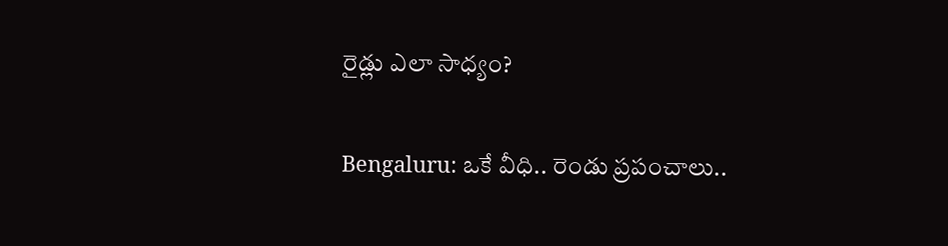రైడ్లు ఎలా సాధ్యం?

Bengaluru: ఒకే వీధి.. రెండు ప్రపంచాలు..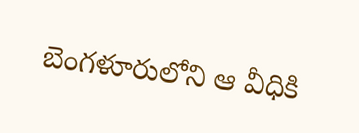బెంగళూరులోని ఆ వీధికి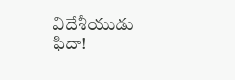విదేశీయుడు ఫిదా!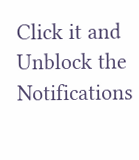Click it and Unblock the Notifications